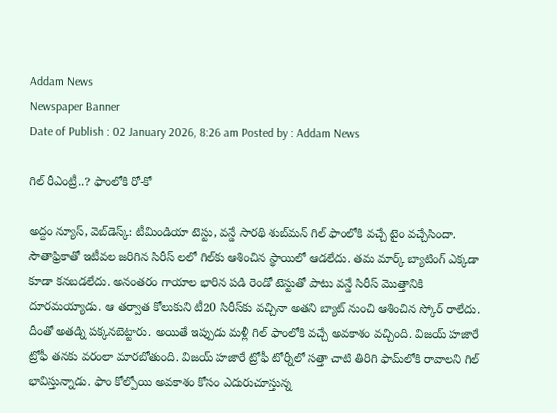Addam News
Newspaper Banner
Date of Publish : 02 January 2026, 8:26 am Posted by : Addam News

గిల్‌ రీఎంట్రీ..? ఫాంలోకి రో-కో

అద్దం న్యూస్, వెబ్‌డెస్క్: టీమిండియా టెస్టు, వన్డే సారథి శుబ్‌మన్‌ గిల్‌ ఫాంలోకి వచ్చే టైం వచ్చేసిందా. సౌతాఫ్రికాతో ఇటీవల జరిగిన సిరీస్ లలో గిల్‌కు ఆశించిన స్థాయిలో ఆడలేదు. తమ మార్క్ బ్యాటింగ్ ఎక్కడా కూడా కనబడలేదు. అనంతరం గాయాల భారిన పడి రెండో టెస్టుతో పాటు వన్డే సిరీస్‌ మొత్తానికి దూరమయ్యాడు. ఆ తర్వాత కోలుకుని టీ20 సిరీస్‌కు వచ్చినా అతని బ్యాట్ నుంచి ఆశించిన స్కోర్ రాలేదు. దీంతో అతడ్ని పక్కనబెట్టారు. అయితే ఇప్పుడు మళ్లీ గిల్ ఫాంలోకి వచ్చే అవకాశం వచ్చింది. విజయ్‌ హజారే ట్రోఫీ తనకు వరంలా మారబోతుంది. విజయ్‌ హజారే ట్రోఫీ టోర్నీలో సత్తా చాటి తిరిగి ఫామ్‌లోకి రావాలని గిల్‌ భావిస్తున్నాడు. ఫాం కోల్పోయి అవకాశం కోసం ఎదురుచూస్తున్న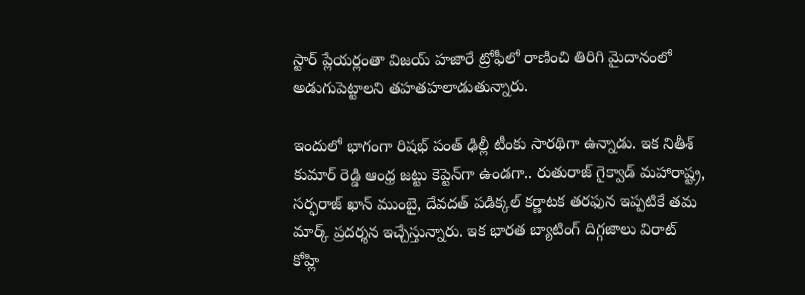స్టార్ ప్లేయర్లంతా విజయ్‌ హజారే ట్రోఫీలో రాణించి తిరిగి మైదానంలో అడుగుపెట్టాలని తహతహలాడుతున్నారు.

ఇందులో భాగంగా రిషభ్‌ పంత్‌ ఢిల్లీ టీంకు సారథిగా ఉన్నాడు. ఇక నితీశ్‌ కుమార్‌ రెడ్డి ఆంధ్ర జట్టు కెప్టెన్‌గా ఉండగా.. రుతురాజ్‌ గైక్వాడ్‌ మహారాష్ట్ర, సర్ఫరాజ్‌ ఖాన్‌ ముంబై, దేవదత్‌ పడిక్కల్‌ కర్ణాటక తరఫున ఇప్పటికే తమ మార్క్ ప్రదర్శన ఇచ్చేస్తున్నారు. ఇక భారత బ్యాటింగ్‌ దిగ్గజాలు విరాట్‌ కోహ్లి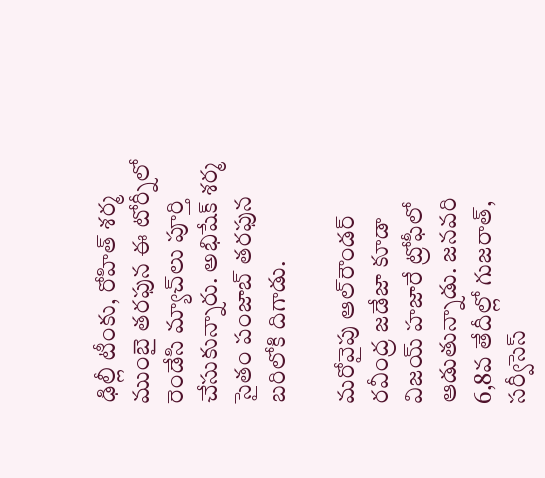ఢిల్లీ టీంకు, రోహిత్‌ శర్మ ముంబై తరఫున ఈ టోర్నీలో రెండేసి మ్యాచ్‌లు పూర్తి చేసుకున్నారు. అభిషేక్‌ శర్మ సైతం పంజాబ్‌ తరఫున బరిలోకి దిగాడు.

మరోవైపు ఆల్‌రౌండర్‌ రవీంద్ర జడేజా కూడా విజయ్‌ హజారే ట్రోఫీలో ఆడుతున్నాడు. జనవరి 6,8వ తేదీల్లో గుజరాత్‌, సర్వీసెస్‌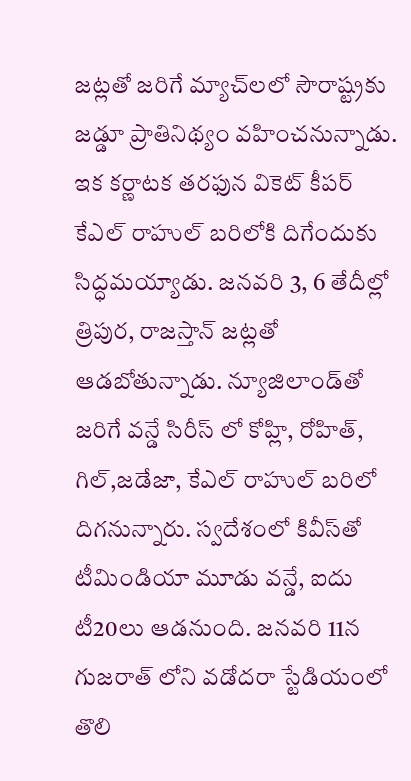జట్లతో జరిగే మ్యాచ్‌లలో సౌరాష్ట్రకు జడ్డూ ప్రాతినిథ్యం వహించనున్నాడు. ఇక కర్ణాటక తరఫున వికెట్ కీపర్‌ కేఎల్‌ రాహుల్‌ బరిలోకి దిగేందుకు సిద్ధమయ్యాడు. జనవరి 3, 6 తేదీల్లో త్రిపుర, రాజస్తాన్‌ జట్లతో ఆడబోతున్నాడు. న్యూజిలాండ్‌తో జరిగే వన్డే సిరీస్‌ లో కోహ్లి, రోహిత్‌, గిల్,జడేజా, కేఎల్‌ రాహుల్‌ బరిలో దిగనున్నారు. స్వదేశంలో కివీస్‌తో టీమిండియా మూడు వన్డే, ఐదు టీ20లు ఆడనుంది. జనవరి 11న గుజరాత్ లోని వడోదరా స్టేడియంలో తొలి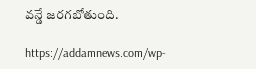వన్డే జరగబోతుంది.

https://addamnews.com/wp-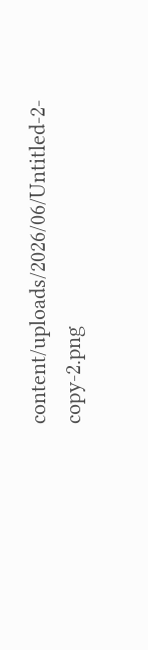content/uploads/2026/06/Untitled-2-copy-2.png